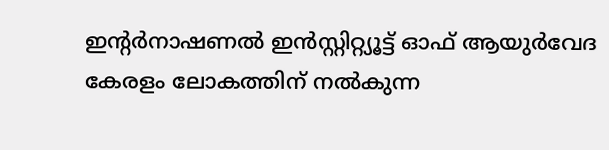ഇൻ്റർനാഷണൽ ഇൻസ്റ്റിറ്റ്യൂട്ട് ഓഫ് ആയുർവേദ കേരളം ലോകത്തിന് നൽകുന്ന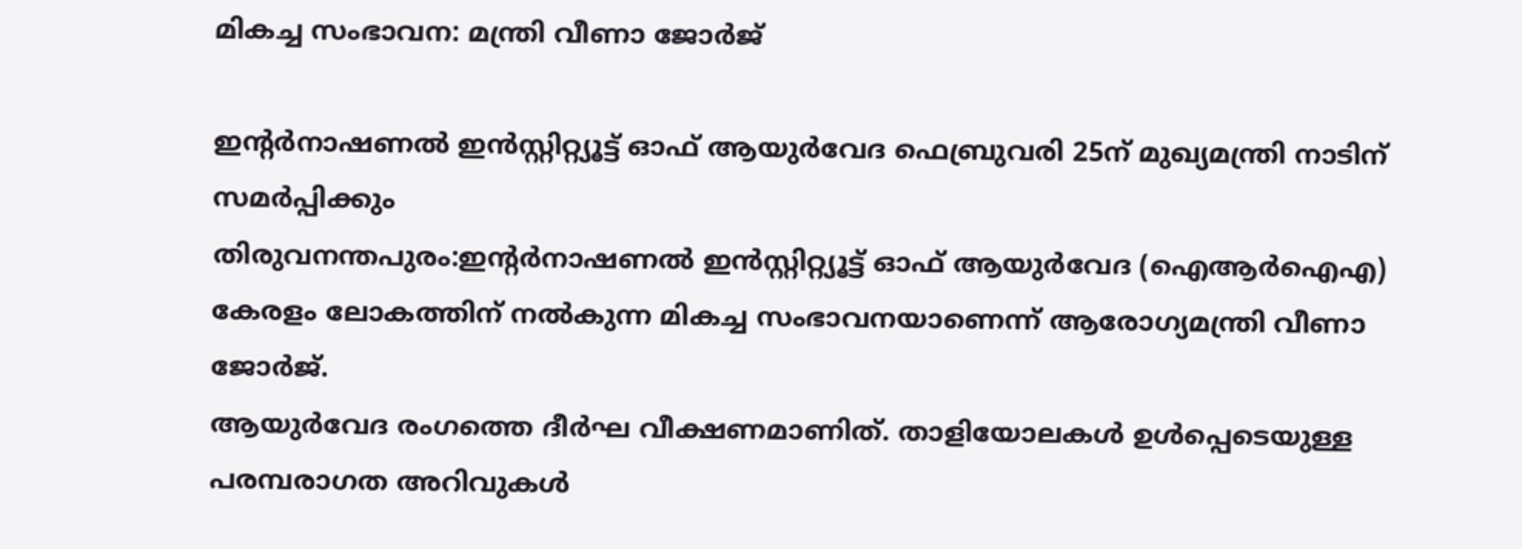മികച്ച സംഭാവന: മന്ത്രി വീണാ ജോർജ്

ഇൻ്റർനാഷണൽ ഇൻസ്റ്റിറ്റ്യൂട്ട് ഓഫ് ആയുർവേദ ഫെബ്രുവരി 25ന് മുഖ്യമന്ത്രി നാടിന് സമർപ്പിക്കും
തിരുവനന്തപുരം:ഇൻ്റർനാഷണൽ ഇൻസ്റ്റിറ്റ്യൂട്ട് ഓഫ് ആയുർവേദ (ഐആർഐഎ) കേരളം ലോകത്തിന് നൽകുന്ന മികച്ച സംഭാവനയാണെന്ന് ആരോഗ്യമന്ത്രി വീണാ ജോർജ്.
ആയുർവേദ രംഗത്തെ ദീർഘ വീക്ഷണമാണിത്. താളിയോലകൾ ഉൾപ്പെടെയുള്ള പരമ്പരാഗത അറിവുകൾ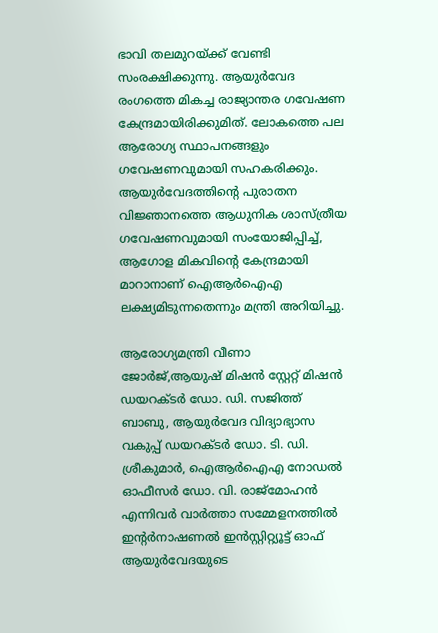ഭാവി തലമുറയ്ക്ക് വേണ്ടി സംരക്ഷിക്കുന്നു. ആയുർവേദ രംഗത്തെ മികച്ച രാജ്യാന്തര ഗവേഷണ കേന്ദ്രമായിരിക്കുമിത്. ലോകത്തെ പല ആരോഗ്യ സ്ഥാപനങ്ങളും ഗവേഷണവുമായി സഹകരിക്കും. ആയുർവേദത്തിൻ്റെ പുരാതന വിജ്ഞാനത്തെ ആധുനിക ശാസ്ത്രീയ ഗവേഷണവുമായി സംയോജിപ്പിച്ച്, ആഗോള മികവിന്റെ കേന്ദ്രമായി മാറാനാണ് ഐആർഐഎ ലക്ഷ്യമിടുന്നതെന്നും മന്ത്രി അറിയിച്ചു.

ആരോഗ്യമന്ത്രി വീണാ ജോർജ്,ആയുഷ് മിഷൻ സ്റ്റേറ്റ് മിഷൻ ഡയറക്ടർ ഡോ. ഡി. സജിത്ത് ബാബു, ആയുർവേദ വിദ്യാഭ്യാസ വകുപ്പ് ഡയറക്ടർ ഡോ. ടി. ഡി. ശ്രീകുമാർ, ഐആർഐഎ നോഡൽ ഓഫീസർ ഡോ. വി. രാജ്മോഹൻ എന്നിവർ വാർത്താ സമ്മേളനത്തിൽ
ഇൻ്റർനാഷണൽ ഇൻസ്റ്റിറ്റ്യൂട്ട് ഓഫ് ആയുർവേദയുടെ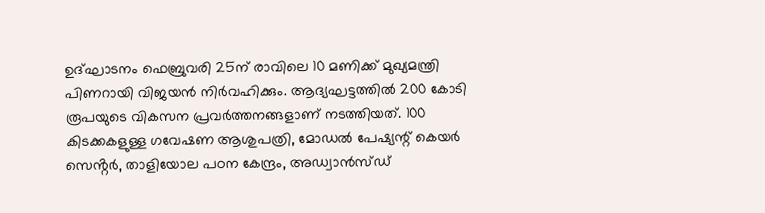ഉദ്ഘാടനം ഫെബ്രുവരി 25ന് രാവിലെ 10 മണിക്ക് മുഖ്യമന്ത്രി പിണറായി വിജയൻ നിർവഹിക്കും. ആദ്യഘട്ടത്തിൽ 200 കോടി രൂപയുടെ വികസന പ്രവർത്തനങ്ങളാണ് നടത്തിയത്. 100 കിടക്കകളുള്ള ഗവേഷണ ആശുപത്രി, മോഡൽ പേഷ്യന്റ് കെയർ സെൻ്റർ, താളിയോല പഠന കേന്ദ്രം, അഡ്വാൻസ്ഡ്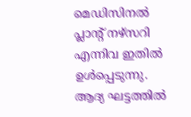മെഡിസിനൽ പ്ലാന്റ് നഴ്സറി എന്നിവ ഇതിൽ ഉൾപ്പെടുന്നു. ആദ്യ ഘട്ടത്തിൽ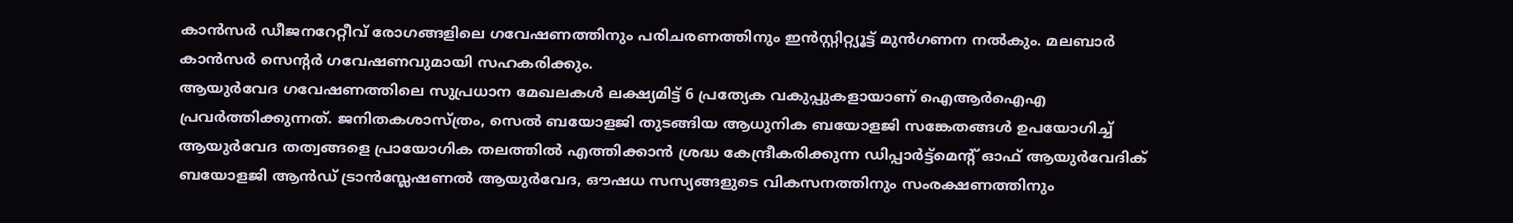കാൻസർ ഡീജനറേറ്റീവ് രോഗങ്ങളിലെ ഗവേഷണത്തിനും പരിചരണത്തിനും ഇൻസ്റ്റിറ്റ്യൂട്ട് മുൻഗണന നൽകും. മലബാർ കാൻസർ സെൻ്റർ ഗവേഷണവുമായി സഹകരിക്കും.
ആയുർവേദ ഗവേഷണത്തിലെ സുപ്രധാന മേഖലകൾ ലക്ഷ്യമിട്ട് 6 പ്രത്യേക വകുപ്പുകളായാണ് ഐആർഐഎ പ്രവർത്തിക്കുന്നത്. ജനിതകശാസ്ത്രം, സെൽ ബയോളജി തുടങ്ങിയ ആധുനിക ബയോളജി സങ്കേതങ്ങൾ ഉപയോഗിച്ച് ആയുർവേദ തത്വങ്ങളെ പ്രായോഗിക തലത്തിൽ എത്തിക്കാൻ ശ്രദ്ധ കേന്ദ്രീകരിക്കുന്ന ഡിപ്പാർട്ട്മെൻ്റ് ഓഫ് ആയുർവേദിക് ബയോളജി ആൻഡ് ട്രാൻസ്ലേഷണൽ ആയുർവേദ, ഔഷധ സസ്യങ്ങളുടെ വികസനത്തിനും സംരക്ഷണത്തിനും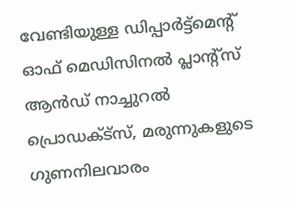വേണ്ടിയുള്ള ഡിപ്പാർട്ട്മെൻ്റ് ഓഫ് മെഡിസിനൽ പ്ലാൻ്റ്സ് ആൻഡ് നാച്ചുറൽ പ്രൊഡക്ട്സ്, മരുന്നുകളുടെ ഗുണനിലവാരം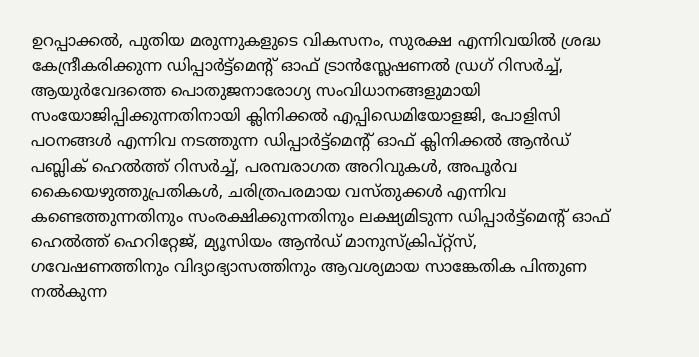ഉറപ്പാക്കൽ, പുതിയ മരുന്നുകളുടെ വികസനം, സുരക്ഷ എന്നിവയിൽ ശ്രദ്ധ കേന്ദ്രീകരിക്കുന്ന ഡിപ്പാർട്ട്മെൻ്റ് ഓഫ് ട്രാൻസ്ലേഷണൽ ഡ്രഗ് റിസർച്ച്, ആയുർവേദത്തെ പൊതുജനാരോഗ്യ സംവിധാനങ്ങളുമായി സംയോജിപ്പിക്കുന്നതിനായി ക്ലിനിക്കൽ എപ്പിഡെമിയോളജി, പോളിസി പഠനങ്ങൾ എന്നിവ നടത്തുന്ന ഡിപ്പാർട്ട്മെൻ്റ് ഓഫ് ക്ലിനിക്കൽ ആൻഡ് പബ്ലിക് ഹെൽത്ത് റിസർച്ച്, പരമ്പരാഗത അറിവുകൾ, അപൂർവ കൈയെഴുത്തുപ്രതികൾ, ചരിത്രപരമായ വസ്തുക്കൾ എന്നിവ കണ്ടെത്തുന്നതിനും സംരക്ഷിക്കുന്നതിനും ലക്ഷ്യമിടുന്ന ഡിപ്പാർട്ട്മെൻ്റ് ഓഫ് ഹെൽത്ത് ഹെറിറ്റേജ്, മ്യൂസിയം ആൻഡ് മാനുസ്ക്രിപ്റ്റ്സ്, ഗവേഷണത്തിനും വിദ്യാഭ്യാസത്തിനും ആവശ്യമായ സാങ്കേതിക പിന്തുണ നൽകുന്ന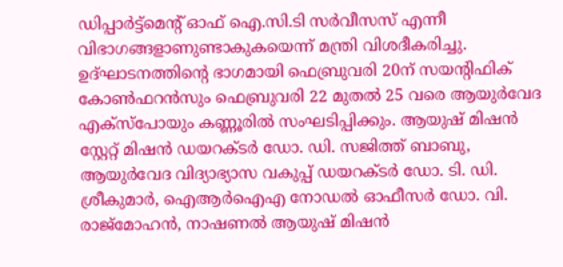ഡിപ്പാർട്ട്മെൻ്റ് ഓഫ് ഐ.സി.ടി സർവീസസ് എന്നീ വിഭാഗങ്ങളാണുണ്ടാകുകയെന്ന് മന്ത്രി വിശദീകരിച്ചു.
ഉദ്ഘാടനത്തിന്റെ ഭാഗമായി ഫെബ്രുവരി 20ന് സയന്റിഫിക് കോൺഫറൻസും ഫെബ്രുവരി 22 മുതൽ 25 വരെ ആയുർവേദ എക്സ്പോയും കണ്ണൂരിൽ സംഘടിപ്പിക്കും. ആയുഷ് മിഷൻ സ്റ്റേറ്റ് മിഷൻ ഡയറക്ടർ ഡോ. ഡി. സജിത്ത് ബാബു, ആയുർവേദ വിദ്യാഭ്യാസ വകുപ്പ് ഡയറക്ടർ ഡോ. ടി. ഡി. ശ്രീകുമാർ, ഐആർഐഎ നോഡൽ ഓഫീസർ ഡോ. വി. രാജ്മോഹൻ, നാഷണൽ ആയുഷ് മിഷൻ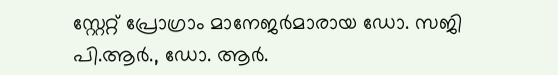സ്റ്റേറ്റ് പ്രോഗ്രാം മാനേജർമാരായ ഡോ. സജി പി.ആർ., ഡോ. ആർ.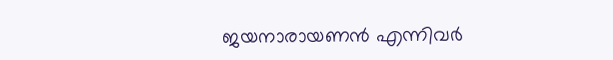ജയനാരായണൻ എന്നിവർ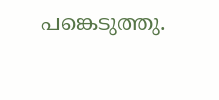പങ്കെടുത്തു.